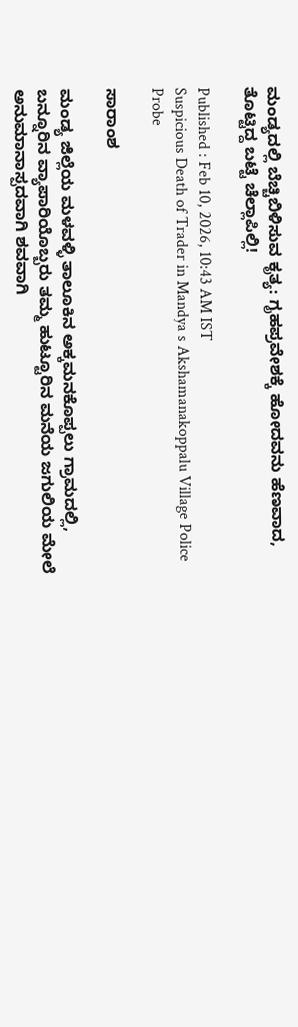ಮಂಡ್ಯದಲ್ಲಿ ಬೆಚ್ಚಿಬಿಳಿಸುವ ಕೃತ್ಯ: ಗೃಹಪ್ರವೇಶಕ್ಕೆ ಹೋದವನು ಹೆಣವಾದ, ತೊಟ್ಟಿದ್ದ ಬಟ್ಟೆ ಚೆಲ್ಲಾಪಿಲ್ಲಿ!

Published : Feb 10, 2026, 10:43 AM IST
Suspicious Death of Trader in Mandya s Akshamanakoppalu Village Police Probe

ಸಾರಾಂಶ

ಮಂಡ್ಯ ಜಿಲ್ಲೆಯ ಮಳವಳ್ಳಿ ತಾಲೂಕಿನ ಅಕ್ಕಮನಕೊಪ್ಪಲು ಗ್ರಾಮದಲ್ಲಿ, ಬನ್ನೂರಿನ ವ್ಯಾಪಾರಿಯೊಬ್ಬರು ತಮ್ಮ ಹುಟ್ಟೂರಿನ ಮನೆಯ ಜಗುಲಿಯ ಮೇಲೆ ಅನುಮಾನಾಸ್ಪದವಾಗಿ ಶವವಾಗಿ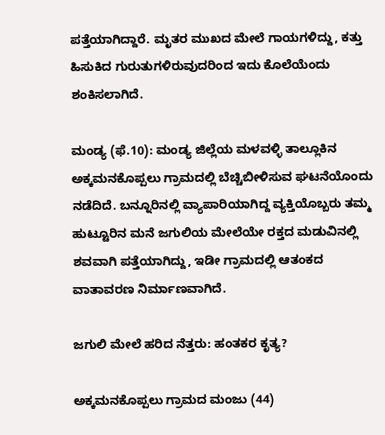ಪತ್ತೆಯಾಗಿದ್ದಾರೆ. ಮೃತರ ಮುಖದ ಮೇಲೆ ಗಾಯಗಳಿದ್ದು, ಕತ್ತು ಹಿಸುಕಿದ ಗುರುತುಗಳಿರುವುದರಿಂದ ಇದು ಕೊಲೆಯೆಂದು ಶಂಕಿಸಲಾಗಿದೆ.

ಮಂಡ್ಯ (ಫೆ.10): ಮಂಡ್ಯ ಜಿಲ್ಲೆಯ ಮಳವಳ್ಳಿ ತಾಲ್ಲೂಕಿನ ಅಕ್ಕಮನಕೊಪ್ಪಲು ಗ್ರಾಮದಲ್ಲಿ ಬೆಚ್ಚಿಬೀಳಿಸುವ ಘಟನೆಯೊಂದು ನಡೆದಿದೆ. ಬನ್ನೂರಿನಲ್ಲಿ ವ್ಯಾಪಾರಿಯಾಗಿದ್ದ ವ್ಯಕ್ತಿಯೊಬ್ಬರು ತಮ್ಮ ಹುಟ್ಟೂರಿನ ಮನೆ ಜಗುಲಿಯ ಮೇಲೆಯೇ ರಕ್ತದ ಮಡುವಿನಲ್ಲಿ ಶವವಾಗಿ ಪತ್ತೆಯಾಗಿದ್ದು, ಇಡೀ ಗ್ರಾಮದಲ್ಲಿ ಆತಂಕದ ವಾತಾವರಣ ನಿರ್ಮಾಣವಾಗಿದೆ.

ಜಗುಲಿ ಮೇಲೆ ಹರಿದ ನೆತ್ತರು: ಹಂತಕರ ಕೃತ್ಯ?

ಅಕ್ಕಮನಕೊಪ್ಪಲು ಗ್ರಾಮದ ಮಂಜು (44)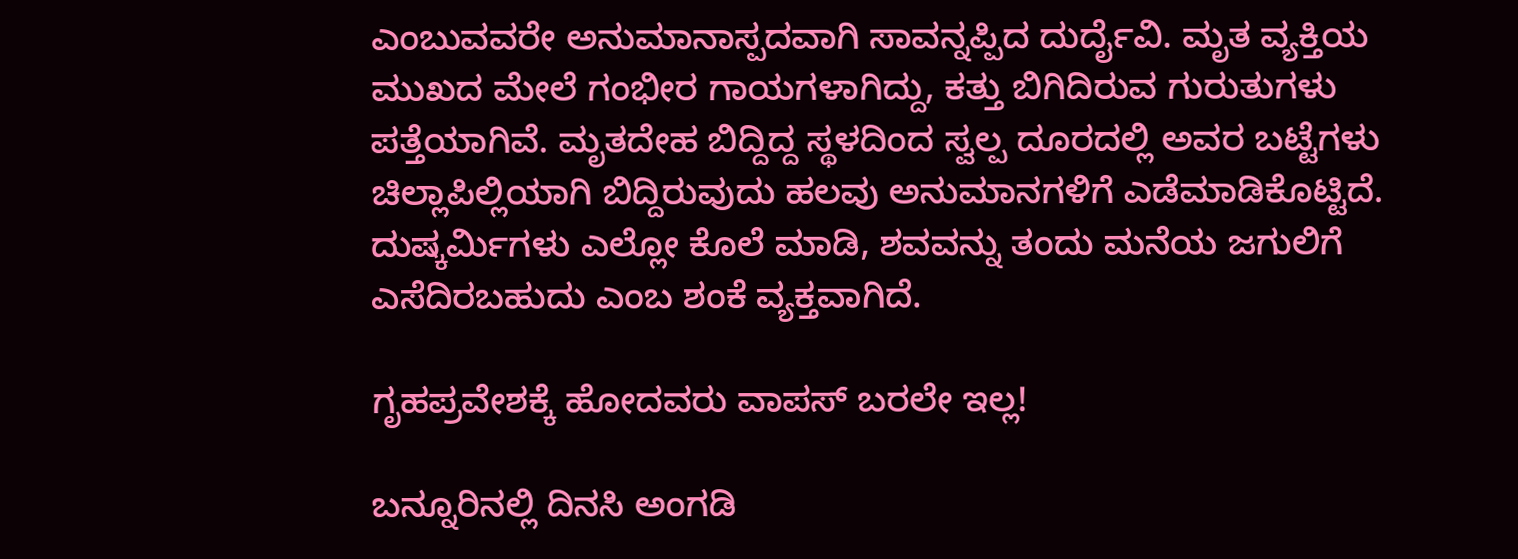ಎಂಬುವವರೇ ಅನುಮಾನಾಸ್ಪದವಾಗಿ ಸಾವನ್ನಪ್ಪಿದ ದುರ್ದೈವಿ. ಮೃತ ವ್ಯಕ್ತಿಯ ಮುಖದ ಮೇಲೆ ಗಂಭೀರ ಗಾಯಗಳಾಗಿದ್ದು, ಕತ್ತು ಬಿಗಿದಿರುವ ಗುರುತುಗಳು ಪತ್ತೆಯಾಗಿವೆ. ಮೃತದೇಹ ಬಿದ್ದಿದ್ದ ಸ್ಥಳದಿಂದ ಸ್ವಲ್ಪ ದೂರದಲ್ಲಿ ಅವರ ಬಟ್ಟೆಗಳು ಚಿಲ್ಲಾಪಿಲ್ಲಿಯಾಗಿ ಬಿದ್ದಿರುವುದು ಹಲವು ಅನುಮಾನಗಳಿಗೆ ಎಡೆಮಾಡಿಕೊಟ್ಟಿದೆ. ದುಷ್ಕರ್ಮಿಗಳು ಎಲ್ಲೋ ಕೊಲೆ ಮಾಡಿ, ಶವವನ್ನು ತಂದು ಮನೆಯ ಜಗುಲಿಗೆ ಎಸೆದಿರಬಹುದು ಎಂಬ ಶಂಕೆ ವ್ಯಕ್ತವಾಗಿದೆ.

ಗೃಹಪ್ರವೇಶಕ್ಕೆ ಹೋದವರು ವಾಪಸ್ ಬರಲೇ ಇಲ್ಲ!

ಬನ್ನೂರಿನಲ್ಲಿ ದಿನಸಿ ಅಂಗಡಿ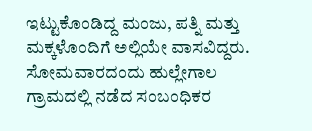ಇಟ್ಟುಕೊಂಡಿದ್ದ ಮಂಜು, ಪತ್ನಿ ಮತ್ತು ಮಕ್ಕಳೊಂದಿಗೆ ಅಲ್ಲಿಯೇ ವಾಸವಿದ್ದರು. ಸೋಮವಾರದಂದು ಹುಲ್ಲೇಗಾಲ ಗ್ರಾಮದಲ್ಲಿ ನಡೆದ ಸಂಬಂಧಿಕರ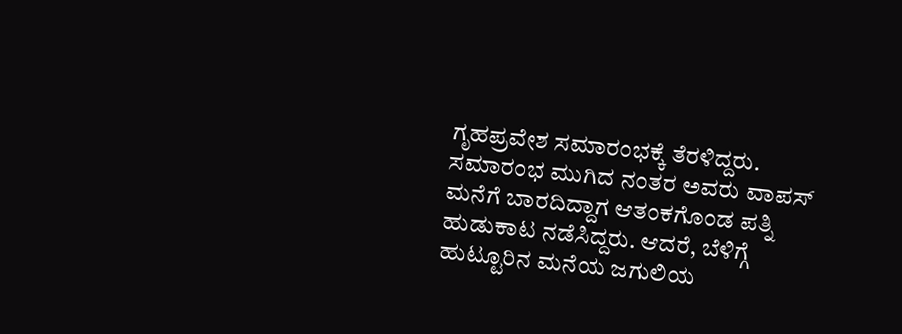ಗೃಹಪ್ರವೇಶ ಸಮಾರಂಭಕ್ಕೆ ತೆರಳಿದ್ದರು. ಸಮಾರಂಭ ಮುಗಿದ ನಂತರ ಅವರು ವಾಪಸ್ ಮನೆಗೆ ಬಾರದಿದ್ದಾಗ ಆತಂಕಗೊಂಡ ಪತ್ನಿ ಹುಡುಕಾಟ ನಡೆಸಿದ್ದರು. ಆದರೆ, ಬೆಳಿಗ್ಗೆ ಹುಟ್ಟೂರಿನ ಮನೆಯ ಜಗುಲಿಯ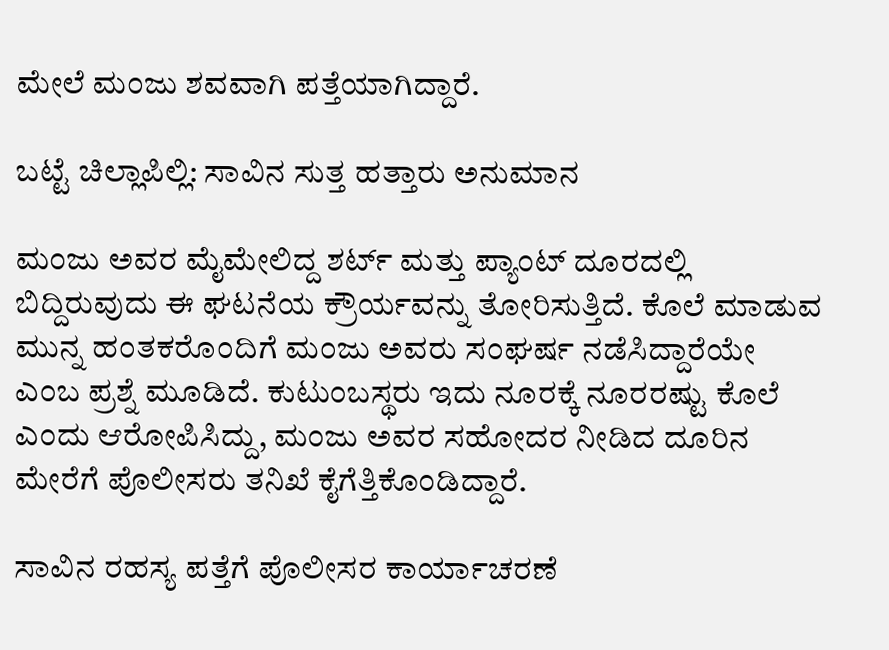ಮೇಲೆ ಮಂಜು ಶವವಾಗಿ ಪತ್ತೆಯಾಗಿದ್ದಾರೆ.

ಬಟ್ಟೆ ಚಿಲ್ಲಾಪಿಲ್ಲಿ: ಸಾವಿನ ಸುತ್ತ ಹತ್ತಾರು ಅನುಮಾನ

ಮಂಜು ಅವರ ಮೈಮೇಲಿದ್ದ ಶರ್ಟ್ ಮತ್ತು ಪ್ಯಾಂಟ್ ದೂರದಲ್ಲಿ ಬಿದ್ದಿರುವುದು ಈ ಘಟನೆಯ ಕ್ರೌರ್ಯವನ್ನು ತೋರಿಸುತ್ತಿದೆ. ಕೊಲೆ ಮಾಡುವ ಮುನ್ನ ಹಂತಕರೊಂದಿಗೆ ಮಂಜು ಅವರು ಸಂಘರ್ಷ ನಡೆಸಿದ್ದಾರೆಯೇ ಎಂಬ ಪ್ರಶ್ನೆ ಮೂಡಿದೆ. ಕುಟುಂಬಸ್ಥರು ಇದು ನೂರಕ್ಕೆ ನೂರರಷ್ಟು ಕೊಲೆ ಎಂದು ಆರೋಪಿಸಿದ್ದು, ಮಂಜು ಅವರ ಸಹೋದರ ನೀಡಿದ ದೂರಿನ ಮೇರೆಗೆ ಪೊಲೀಸರು ತನಿಖೆ ಕೈಗೆತ್ತಿಕೊಂಡಿದ್ದಾರೆ.

ಸಾವಿನ ರಹಸ್ಯ ಪತ್ತೆಗೆ ಪೊಲೀಸರ ಕಾರ್ಯಾಚರಣೆ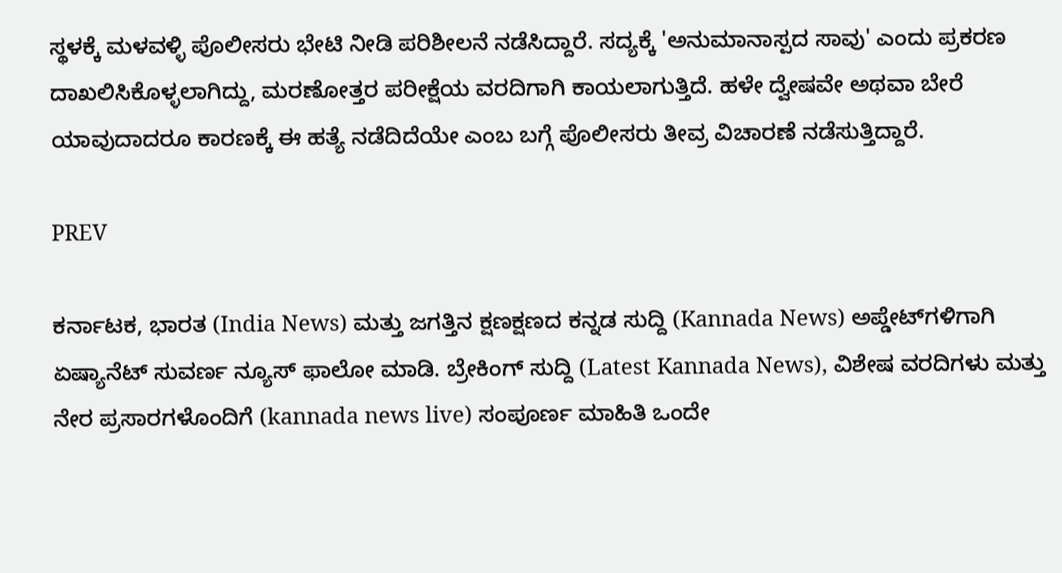ಸ್ಥಳಕ್ಕೆ ಮಳವಳ್ಳಿ ಪೊಲೀಸರು ಭೇಟಿ ನೀಡಿ ಪರಿಶೀಲನೆ ನಡೆಸಿದ್ದಾರೆ. ಸದ್ಯಕ್ಕೆ 'ಅನುಮಾನಾಸ್ಪದ ಸಾವು' ಎಂದು ಪ್ರಕರಣ ದಾಖಲಿಸಿಕೊಳ್ಳಲಾಗಿದ್ದು, ಮರಣೋತ್ತರ ಪರೀಕ್ಷೆಯ ವರದಿಗಾಗಿ ಕಾಯಲಾಗುತ್ತಿದೆ. ಹಳೇ ದ್ವೇಷವೇ ಅಥವಾ ಬೇರೆ ಯಾವುದಾದರೂ ಕಾರಣಕ್ಕೆ ಈ ಹತ್ಯೆ ನಡೆದಿದೆಯೇ ಎಂಬ ಬಗ್ಗೆ ಪೊಲೀಸರು ತೀವ್ರ ವಿಚಾರಣೆ ನಡೆಸುತ್ತಿದ್ದಾರೆ.

PREV

ಕರ್ನಾಟಕ, ಭಾರತ (India News) ಮತ್ತು ಜಗತ್ತಿನ ಕ್ಷಣಕ್ಷಣದ ಕನ್ನಡ ಸುದ್ದಿ (Kannada News) ಅಪ್ಡೇಟ್‌ಗಳಿಗಾಗಿ ಏಷ್ಯಾನೆಟ್ ಸುವರ್ಣ ನ್ಯೂಸ್‌ ಫಾಲೋ ಮಾಡಿ. ಬ್ರೇಕಿಂಗ್ ಸುದ್ದಿ (Latest Kannada News), ವಿಶೇಷ ವರದಿಗಳು ಮತ್ತು ನೇರ ಪ್ರಸಾರಗಳೊಂದಿಗೆ (kannada news live) ಸಂಪೂರ್ಣ ಮಾಹಿತಿ ಒಂದೇ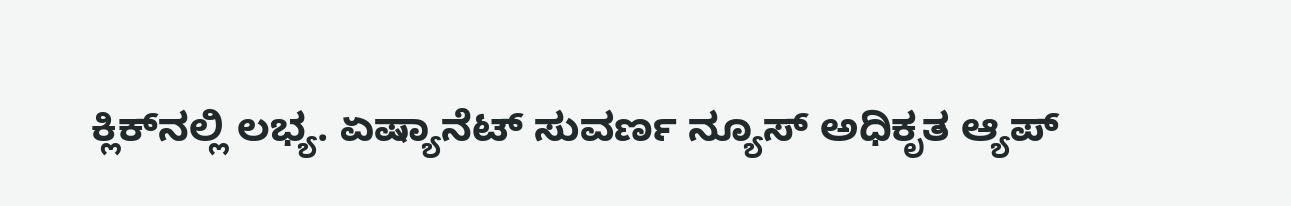ಕ್ಲಿಕ್‌ನಲ್ಲಿ ಲಭ್ಯ. ಏಷ್ಯಾನೆಟ್ ಸುವರ್ಣ ನ್ಯೂಸ್ ಅಧಿಕೃತ ಆ್ಯಪ್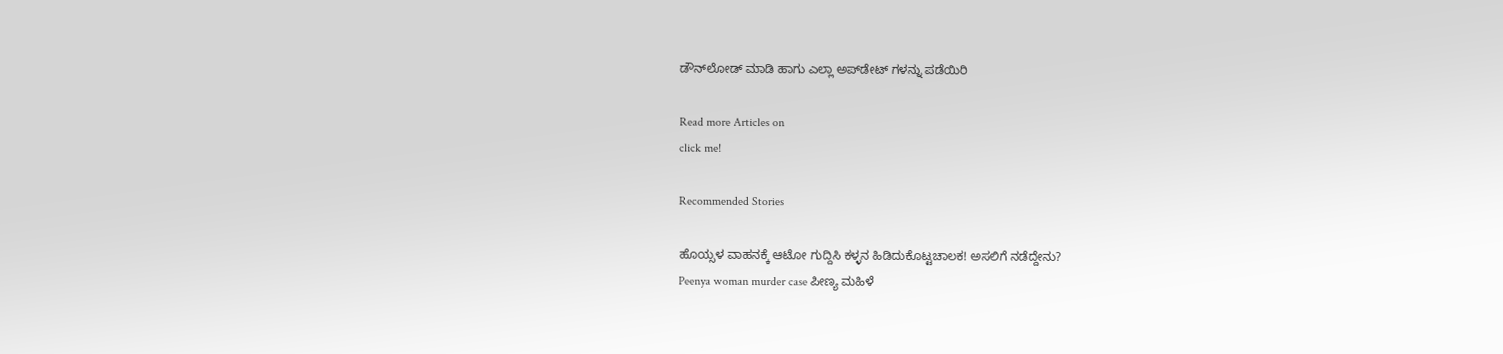ಡೌನ್‌ಲೋಡ್ ಮಾಡಿ ಹಾಗು ಎಲ್ಲಾ ಅಪ್‌ಡೇಟ್ ಗಳನ್ನು ಪಡೆಯಿರಿ

Read more Articles on
click me!

Recommended Stories

ಹೊಯ್ಸಳ ವಾಹನಕ್ಕೆ ಆಟೋ ಗುದ್ದಿಸಿ ಕಳ್ಳನ ಹಿಡಿದುಕೊಟ್ಟಚಾಲಕ! ಅಸಲಿಗೆ ನಡೆದ್ದೇನು?
Peenya woman murder case ಪೀಣ್ಯ ಮಹಿಳೆ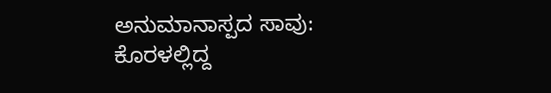ಅನುಮಾನಾಸ್ಪದ ಸಾವು: ಕೊರಳಲ್ಲಿದ್ದ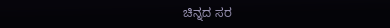ಚಿನ್ನದ ಸರ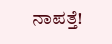ನಾಪತ್ತೆ!